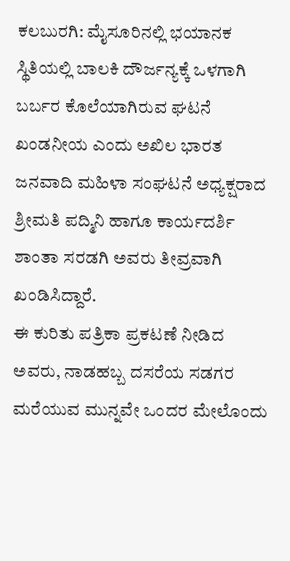ಕಲಬುರಗಿ: ಮೈಸೂರಿನಲ್ಲಿ ಭಯಾನಕ ಸ್ಥಿತಿಯಲ್ಲಿ ಬಾಲಕಿ ದೌರ್ಜನ್ಯಕ್ಕೆ ಒಳಗಾಗಿ ಬರ್ಬರ ಕೊಲೆಯಾಗಿರುವ ಘಟನೆ ಖಂಡನೀಯ ಎಂದು ಅಖಿಲ ಭಾರತ ಜನವಾದಿ ಮಹಿಳಾ ಸಂಘಟನೆ ಅಧ್ಯಕ್ಷರಾದ ಶ್ರೀಮತಿ ಪದ್ಮಿನಿ ಹಾಗೂ ಕಾರ್ಯದರ್ಶಿ ಶಾಂತಾ ಸರಡಗಿ ಅವರು ತೀವ್ರವಾಗಿ ಖಂಡಿಸಿದ್ದಾರೆ.
ಈ ಕುರಿತು ಪತ್ರಿಕಾ ಪ್ರಕಟಣೆ ನೀಡಿದ ಅವರು, ನಾಡಹಬ್ಬ ದಸರೆಯ ಸಡಗರ ಮರೆಯುವ ಮುನ್ನವೇ ಒಂದರ ಮೇಲೊಂದು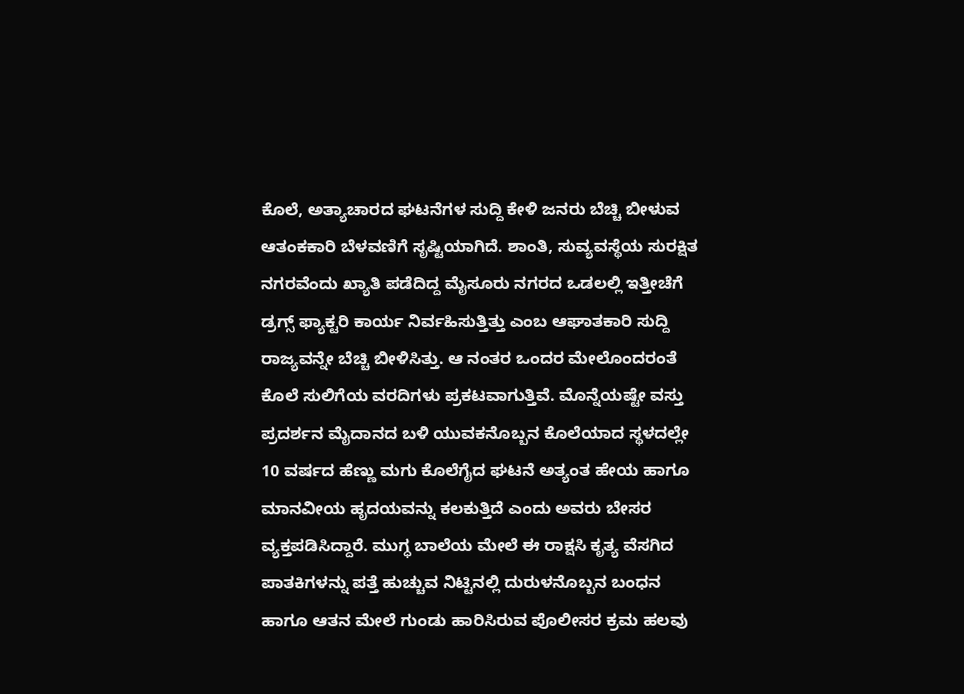ಕೊಲೆ, ಅತ್ಯಾಚಾರದ ಘಟನೆಗಳ ಸುದ್ದಿ ಕೇಳಿ ಜನರು ಬೆಚ್ಚಿ ಬೀಳುವ ಆತಂಕಕಾರಿ ಬೆಳವಣಿಗೆ ಸೃಷ್ಟಿಯಾಗಿದೆ. ಶಾಂತಿ, ಸುವ್ಯವಸ್ಥೆಯ ಸುರಕ್ಷಿತ ನಗರವೆಂದು ಖ್ಯಾತಿ ಪಡೆದಿದ್ದ ಮೈಸೂರು ನಗರದ ಒಡಲಲ್ಲಿ ಇತ್ತೀಚೆಗೆ ಡ್ರಗ್ಸ್ ಫ್ಯಾಕ್ಟರಿ ಕಾರ್ಯ ನಿರ್ವಹಿಸುತ್ತಿತ್ತು ಎಂಬ ಆಘಾತಕಾರಿ ಸುದ್ದಿ ರಾಜ್ಯವನ್ನೇ ಬೆಚ್ಚಿ ಬೀಳಿಸಿತ್ತು. ಆ ನಂತರ ಒಂದರ ಮೇಲೊಂದರಂತೆ ಕೊಲೆ ಸುಲಿಗೆಯ ವರದಿಗಳು ಪ್ರಕಟವಾಗುತ್ತಿವೆ. ಮೊನ್ನೆಯಷ್ಟೇ ವಸ್ತು ಪ್ರದರ್ಶನ ಮೈದಾನದ ಬಳಿ ಯುವಕನೊಬ್ಬನ ಕೊಲೆಯಾದ ಸ್ಥಳದಲ್ಲೇ 10 ವರ್ಷದ ಹೆಣ್ಣು ಮಗು ಕೊಲೆಗೈದ ಘಟನೆ ಅತ್ಯಂತ ಹೇಯ ಹಾಗೂ ಮಾನವೀಯ ಹೃದಯವನ್ನು ಕಲಕುತ್ತಿದೆ ಎಂದು ಅವರು ಬೇಸರ ವ್ಯಕ್ತಪಡಿಸಿದ್ದಾರೆ. ಮುಗ್ಧ ಬಾಲೆಯ ಮೇಲೆ ಈ ರಾಕ್ಷಸಿ ಕೃತ್ಯ ವೆಸಗಿದ ಪಾತಕಿಗಳನ್ನು ಪತ್ತೆ ಹುಚ್ಚುವ ನಿಟ್ಟಿನಲ್ಲಿ ದುರುಳನೊಬ್ಬನ ಬಂಧನ ಹಾಗೂ ಆತನ ಮೇಲೆ ಗುಂಡು ಹಾರಿಸಿರುವ ಪೊಲೀಸರ ಕ್ರಮ ಹಲವು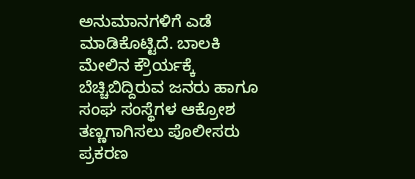ಅನುಮಾನಗಳಿಗೆ ಎಡೆ ಮಾಡಿಕೊಟ್ಟಿದೆ. ಬಾಲಕಿ ಮೇಲಿನ ಕ್ರೌರ್ಯಕ್ಕೆ ಬೆಚ್ಚಿಬಿದ್ದಿರುವ ಜನರು ಹಾಗೂ ಸಂಘ ಸಂಸ್ಥೆಗಳ ಆಕ್ರೋಶ ತಣ್ಣಗಾಗಿಸಲು ಪೊಲೀಸರು ಪ್ರಕರಣ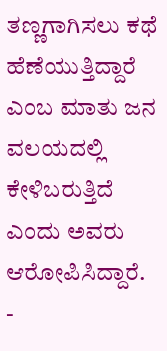ತಣ್ಣಗಾಗಿಸಲು ಕಥೆ ಹೆಣೆಯುತ್ತಿದ್ದಾರೆ ಎಂಬ ಮಾತು ಜನ ವಲಯದಲ್ಲಿ ಕೇಳಿಬರುತ್ತಿದೆ ಎಂದು ಅವರು ಆರೋಪಿಸಿದ್ದಾರೆ.
-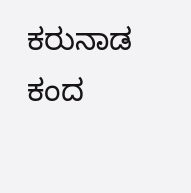ಕರುನಾಡ ಕಂದ